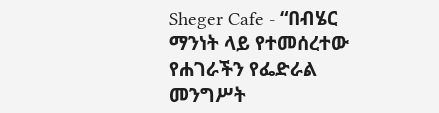Sheger Cafe - “በብሄር ማንነት ላይ የተመሰረተው የሐገራችን የፌድራል መንግሥት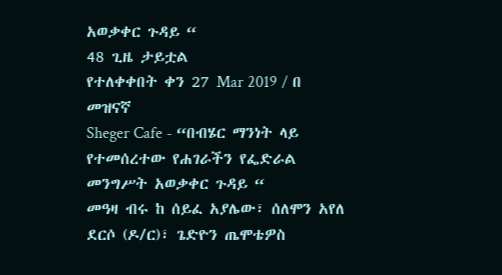አወቃቀር ጉዳይ “
48 ጊዜ ታይቷል
የተለቀቀበት ቀን 27 Mar 2019 / በ
መዝናኛ
Sheger Cafe - “በብሄር ማንነት ላይ የተመሰረተው የሐገራችን የፌድራል መንግሥት አወቃቀር ጉዳይ “
መዓዛ ብሩ ከ ሰይፈ አያሌው፣ ሰለሞን አየለ ደርሶ (ዶ/ር)፣ ጌድዮን ጤሞቴዎስ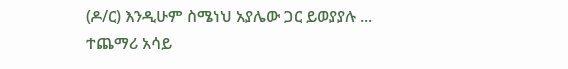(ዶ/ር) እንዲሁም ስሜነህ አያሌው ጋር ይወያያሉ ...
ተጨማሪ አሳይ